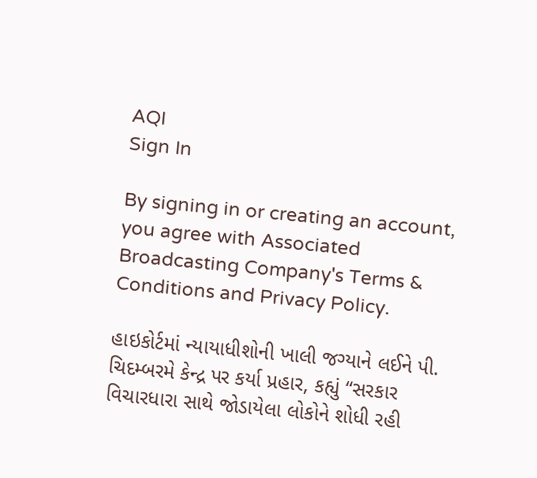AQI
Sign In

By signing in or creating an account, you agree with Associated Broadcasting Company's Terms & Conditions and Privacy Policy.

હાઇકોર્ટમાં ન્યાયાધીશોની ખાલી જગ્યાને લઈને પી. ચિદમ્બરમે કેન્દ્ર પર કર્યા પ્રહાર, કહ્યું “સરકાર વિચારધારા સાથે જોડાયેલા લોકોને શોધી રહી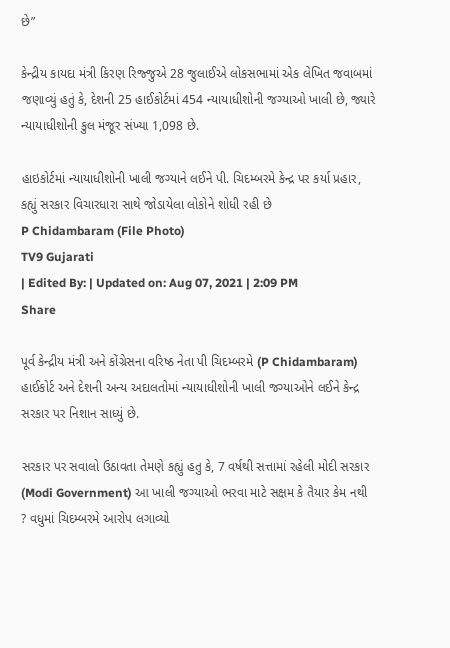છે”

કેન્દ્રીય કાયદા મંત્રી કિરણ રિજ્જુએ 28 જુલાઈએ લોકસભામાં એક લેખિત જવાબમાં જણાવ્યું હતું કે, દેશની 25 હાઈકોર્ટમાં 454 ન્યાયાધીશોની જગ્યાઓ ખાલી છે, જ્યારે ન્યાયાધીશોની કુલ મંજૂર સંખ્યા 1,098 છે.

હાઇકોર્ટમાં ન્યાયાધીશોની ખાલી જગ્યાને લઈને પી. ચિદમ્બરમે કેન્દ્ર પર કર્યા પ્રહાર, કહ્યું સરકાર વિચારધારા સાથે જોડાયેલા લોકોને શોધી રહી છે
P Chidambaram (File Photo)
TV9 Gujarati
| Edited By: | Updated on: Aug 07, 2021 | 2:09 PM
Share

પૂર્વ કેન્દ્રીય મંત્રી અને કોંગ્રેસના વરિષ્ઠ નેતા પી ચિદમ્બરમે (P Chidambaram) હાઈકોર્ટ અને દેશની અન્ય અદાલતોમાં ન્યાયાધીશોની ખાલી જગ્યાઓને લઈને કેન્દ્ર સરકાર પર નિશાન સાધ્યું છે.

સરકાર પર સવાલો ઉઠાવતા તેમણે કહ્યું હતુ કે, 7 વર્ષથી સત્તામાં રહેલી મોદી સરકાર (Modi Government) આ ખાલી જગ્યાઓ ભરવા માટે સક્ષમ કે તૈયાર કેમ નથી ? વધુમાં ચિદમ્બરમે આરોપ લગાવ્યો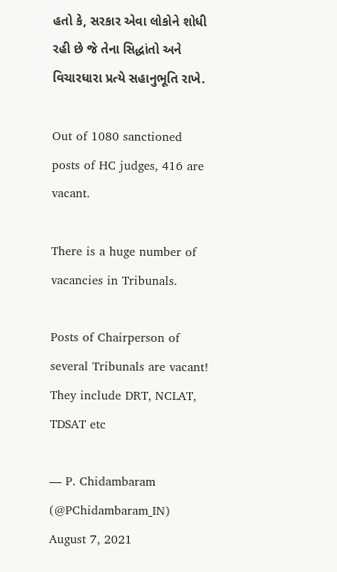હતો કે, સરકાર એવા લોકોને શોધી રહી છે જે તેના સિદ્ધાંતો અને વિચારધારા પ્રત્યે સહાનુભૂતિ રાખે.

Out of 1080 sanctioned posts of HC judges, 416 are vacant.

There is a huge number of vacancies in Tribunals.

Posts of Chairperson of several Tribunals are vacant! They include DRT, NCLAT, TDSAT etc

— P. Chidambaram (@PChidambaram_IN) August 7, 2021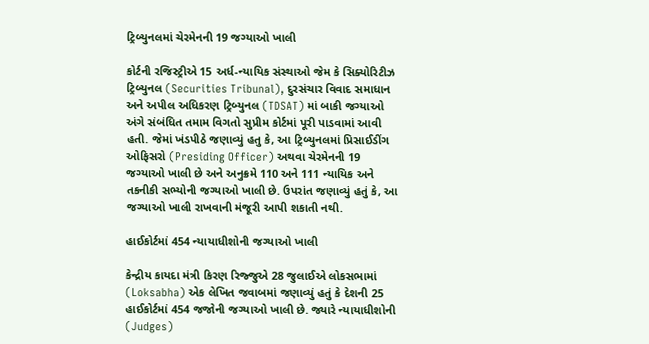ટ્રિબ્યુનલમાં ચેરમેનની 19 જગ્યાઓ ખાલી

કોર્ટની રજિસ્ટ્રીએ 15 અર્ધ-ન્યાયિક સંસ્થાઓ જેમ કે સિક્યોરિટીઝ ટ્રિબ્યુનલ (Securities Tribunal), દુરસંચાર વિવાદ સમાધાન અને અપીલ અધિકરણ ટ્રિબ્યુનલ (TDSAT) માં બાકી જગ્યાઓ અંગે સંબંધિત તમામ વિગતો સુપ્રીમ કોર્ટમાં પૂરી પાડવામાં આવી હતી. જેમાં ખંડપીઠે જણાવ્યું હતુ કે, આ ટ્રિબ્યુનલમાં પ્રિસાઈડીંગ ઓફિસરો (Presiding Officer) અથવા ચેરમેનની 19 જગ્યાઓ ખાલી છે અને અનુક્રમે 110 અને 111 ન્યાયિક અને તકનીકી સભ્યોની જગ્યાઓ ખાલી છે. ઉપરાંત જણાવ્યું હતું કે, આ જગ્યાઓ ખાલી રાખવાની મંજૂરી આપી શકાતી નથી.

હાઈકોર્ટમાં 454 ન્યાયાધીશોની જગ્યાઓ ખાલી

કેન્દ્રીય કાયદા મંત્રી કિરણ રિજ્જુએ 28 જુલાઈએ લોકસભામાં (Loksabha) એક લેખિત જવાબમાં જણાવ્યું હતું કે દેશની 25 હાઈકોર્ટમાં 454 જજોની જગ્યાઓ ખાલી છે. જ્યારે ન્યાયાધીશોની (Judges)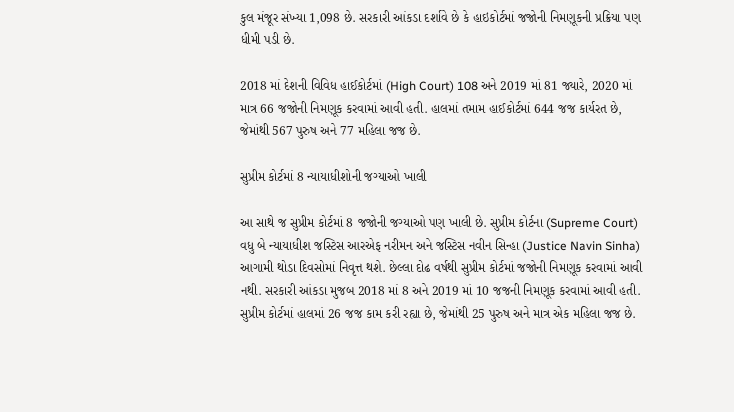કુલ મંજૂર સંખ્યા 1,098 છે. સરકારી આંકડા દર્શાવે છે કે હાઇકોર્ટમાં જજોની નિમણૂકની પ્રક્રિયા પણ ધીમી પડી છે.

2018 માં દેશની વિવિધ હાઈકોર્ટમાં (High Court) 108 અને 2019 માં 81 જ્યારે, 2020 માં માત્ર 66 જજોની નિમણૂક કરવામાં આવી હતી. હાલમાં તમામ હાઈકોર્ટમાં 644 જજ કાર્યરત છે, જેમાંથી 567 પુરુષ અને 77 મહિલા જજ છે.

સુપ્રીમ કોર્ટમાં 8 ન્યાયાધીશોની જગ્યાઓ ખાલી

આ સાથે જ સુપ્રીમ કોર્ટમાં 8 જજોની જગ્યાઓ પણ ખાલી છે. સુપ્રીમ કોર્ટના (Supreme Court) વધુ બે ન્યાયાધીશ જસ્ટિસ આરએફ નરીમન અને જસ્ટિસ નવીન સિન્હા (Justice Navin Sinha) આગામી થોડા દિવસોમાં નિવૃત્ત થશે. છેલ્લા દોઢ વર્ષથી સુપ્રીમ કોર્ટમાં જજોની નિમણૂક કરવામાં આવી નથી. સરકારી આંકડા મુજબ 2018 માં 8 અને 2019 માં 10 જજની નિમણૂક કરવામાં આવી હતી. સુપ્રીમ કોર્ટમાં હાલમાં 26 જજ કામ કરી રહ્યા છે, જેમાંથી 25 પુરુષ અને માત્ર એક મહિલા જજ છે.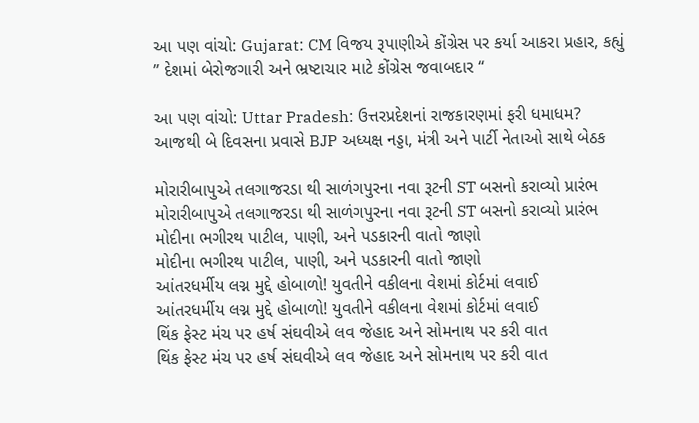આ પણ વાંચો: Gujarat: CM વિજય રૂપાણીએ કોંગ્રેસ પર કર્યા આકરા પ્રહાર, કહ્યું ” દેશમાં બેરોજગારી અને ભ્રષ્ટાચાર માટે કોંગ્રેસ જવાબદાર “

આ પણ વાંચો: Uttar Pradesh: ઉત્તરપ્રદેશનાં રાજકારણમાં ફરી ધમાધમ? આજથી બે દિવસના પ્રવાસે BJP અધ્યક્ષ નડ્ડા, મંત્રી અને પાર્ટી નેતાઓ સાથે બેઠક

મોરારીબાપુએ તલગાજરડા થી સાળંગપુરના નવા રૂટની ST બસનો કરાવ્યો પ્રારંભ
મોરારીબાપુએ તલગાજરડા થી સાળંગપુરના નવા રૂટની ST બસનો કરાવ્યો પ્રારંભ
મોદીના ભગીરથ પાટીલ, પાણી, અને પડકારની વાતો જાણો
મોદીના ભગીરથ પાટીલ, પાણી, અને પડકારની વાતો જાણો
આંતરધર્મીય લગ્ન મુદ્દે હોબાળો! યુવતીને વકીલના વેશમાં કોર્ટમાં લવાઈ
આંતરધર્મીય લગ્ન મુદ્દે હોબાળો! યુવતીને વકીલના વેશમાં કોર્ટમાં લવાઈ
થિંક ફેસ્ટ મંચ પર હર્ષ સંઘવીએ લવ જેહાદ અને સોમનાથ પર કરી વાત
થિંક ફેસ્ટ મંચ પર હર્ષ સંઘવીએ લવ જેહાદ અને સોમનાથ પર કરી વાત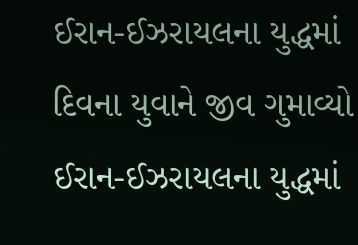ઈરાન-ઈઝરાયલના યુદ્ધમાં દિવના યુવાને જીવ ગુમાવ્યો
ઈરાન-ઈઝરાયલના યુદ્ધમાં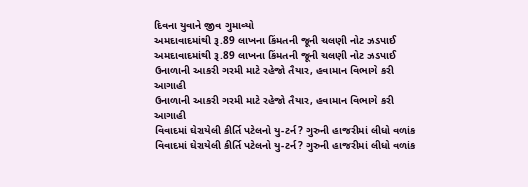દિવના યુવાને જીવ ગુમાવ્યો
અમદાવાદમાંથી રૂ.89 લાખના કિંમતની જૂની ચલણી નોટ ઝડપાઈ
અમદાવાદમાંથી રૂ.89 લાખના કિંમતની જૂની ચલણી નોટ ઝડપાઈ
ઉનાળાની આકરી ગરમી માટે રહેજો તૈયાર, હવામાન વિભાગે કરી આગાહી
ઉનાળાની આકરી ગરમી માટે રહેજો તૈયાર, હવામાન વિભાગે કરી આગાહી
વિવાદમાં ઘેરાયેલી કીર્તિ પટેલનો યુ-ટર્ન? ગુરુની હાજરીમાં લીધો વળાંક
વિવાદમાં ઘેરાયેલી કીર્તિ પટેલનો યુ-ટર્ન? ગુરુની હાજરીમાં લીધો વળાંક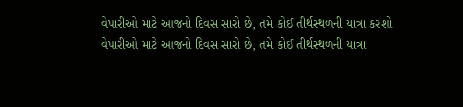વેપારીઓ માટે આજનો દિવસ સારો છે, તમે કોઈ તીર્થસ્થળની યાત્રા કરશો
વેપારીઓ માટે આજનો દિવસ સારો છે, તમે કોઈ તીર્થસ્થળની યાત્રા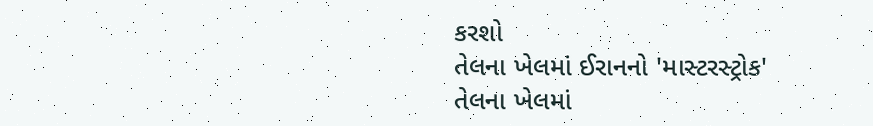કરશો
તેલના ખેલમાં ઈરાનનો 'માસ્ટરસ્ટ્રોક'
તેલના ખેલમાં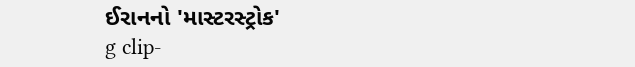ઈરાનનો 'માસ્ટરસ્ટ્રોક'
g clip-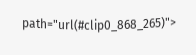path="url(#clip0_868_265)">